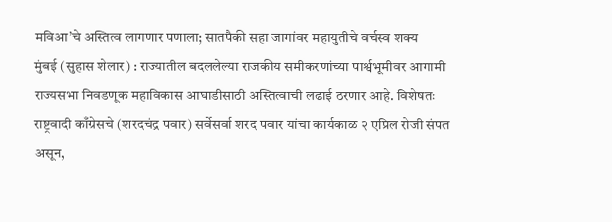मविआ’चे अस्तित्व लागणार पणाला; सातपैकी सहा जागांवर महायुतीचे वर्चस्व शक्य
मुंबई (सुहास शेलार) : राज्यातील बदललेल्या राजकीय समीकरणांच्या पार्श्वभूमीवर आगामी राज्यसभा निवडणूक महाविकास आघाडीसाठी अस्तित्वाची लढाई ठरणार आहे. विशेषतः राष्ट्रवादी काँग्रेसचे (शरदचंद्र पवार) सर्वेसर्वा शरद पवार यांचा कार्यकाळ २ एप्रिल रोजी संपत असून,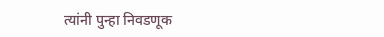त्यांनी पुन्हा निवडणूक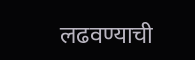लढवण्याची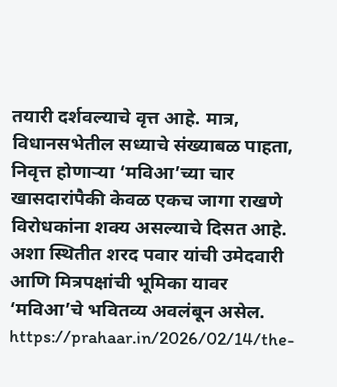तयारी दर्शवल्याचे वृत्त आहे. मात्र, विधानसभेतील सध्याचे संख्याबळ पाहता, निवृत्त होणाऱ्या ‘मविआ’च्या चार खासदारांपैकी केवळ एकच जागा राखणे विरोधकांना शक्य असल्याचे दिसत आहे. अशा स्थितीत शरद पवार यांची उमेदवारी आणि मित्रपक्षांची भूमिका यावर ‘मविआ’चे भवितव्य अवलंबून असेल.
https://prahaar.in/2026/02/14/the-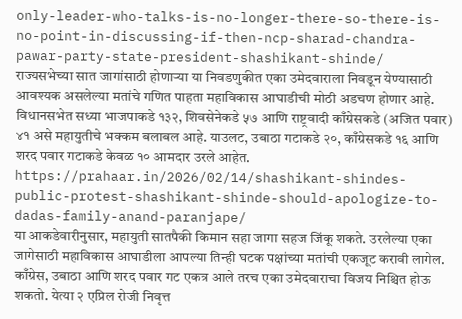only-leader-who-talks-is-no-longer-there-so-there-is-no-point-in-discussing-if-then-ncp-sharad-chandra-pawar-party-state-president-shashikant-shinde/
राज्यसभेच्या सात जागांसाठी होणाऱ्या या निवडणुकीत एका उमेदवाराला निवडून येण्यासाठी आवश्यक असलेल्या मतांचे गणित पाहता महाविकास आघाडीची मोठी अडचण होणार आहे. विधानसभेत सध्या भाजपाकडे १३२, शिवसेनेकडे ५७ आणि राष्ट्रवादी काँग्रेसकडे (अजित पवार) ४१ असे महायुतीचे भक्कम बलाबल आहे. याउलट, उबाठा गटाकडे २०, काँग्रेसकडे १६ आणि शरद पवार गटाकडे केवळ १० आमदार उरले आहेत.
https://prahaar.in/2026/02/14/shashikant-shindes-public-protest-shashikant-shinde-should-apologize-to-dadas-family-anand-paranjape/
या आकडेवारीनुसार, महायुती सातपैकी किमान सहा जागा सहज जिंकू शकते. उरलेल्या एका जागेसाठी महाविकास आघाडीला आपल्या तिन्ही घटक पक्षांच्या मतांची एकजूट करावी लागेल. काँग्रेस, उबाठा आणि शरद पवार गट एकत्र आले तरच एका उमेदवाराचा विजय निश्चित होऊ शकतो. येत्या २ एप्रिल रोजी निवृत्त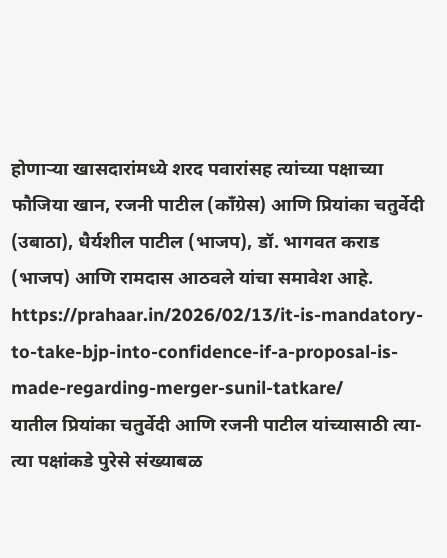होणाऱ्या खासदारांमध्ये शरद पवारांसह त्यांच्या पक्षाच्या फौजिया खान, रजनी पाटील (काँग्रेस) आणि प्रियांका चतुर्वेदी (उबाठा), धैर्यशील पाटील (भाजप), डॉ. भागवत कराड (भाजप) आणि रामदास आठवले यांचा समावेश आहे.
https://prahaar.in/2026/02/13/it-is-mandatory-to-take-bjp-into-confidence-if-a-proposal-is-made-regarding-merger-sunil-tatkare/
यातील प्रियांका चतुर्वेदी आणि रजनी पाटील यांच्यासाठी त्या-त्या पक्षांकडे पुरेसे संख्याबळ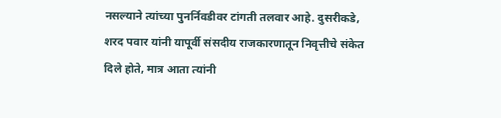नसल्याने त्यांच्या पुनर्निवडीवर टांगती तलवार आहे. दुसरीकडे, शरद पवार यांनी यापूर्वी संसदीय राजकारणातून निवृत्तीचे संकेत दिले होते, मात्र आता त्यांनी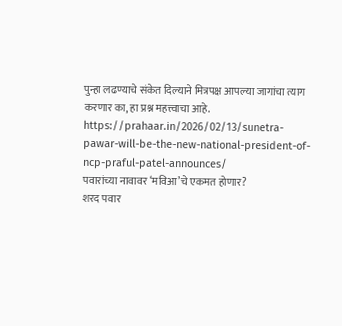पुन्हा लढण्याचे संकेत दिल्याने मित्रपक्ष आपल्या जागांचा त्याग करणार का, हा प्रश्न महत्त्वाचा आहे.
https://prahaar.in/2026/02/13/sunetra-pawar-will-be-the-new-national-president-of-ncp-praful-patel-announces/
पवारांच्या नावावर ‘मविआ’चे एकमत होणार?
शरद पवार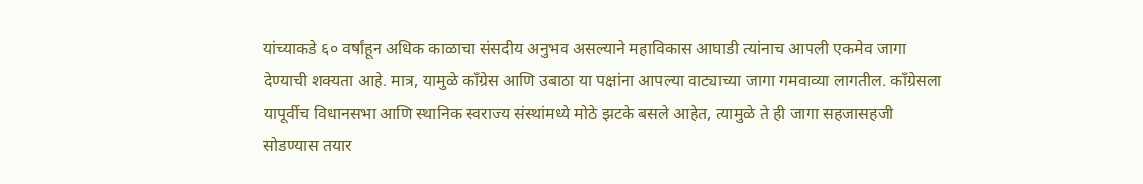यांच्याकडे ६० वर्षांहून अधिक काळाचा संसदीय अनुभव असल्याने महाविकास आघाडी त्यांनाच आपली एकमेव जागा देण्याची शक्यता आहे. मात्र, यामुळे काँग्रेस आणि उबाठा या पक्षांना आपल्या वाट्याच्या जागा गमवाव्या लागतील. काँग्रेसला यापूर्वीच विधानसभा आणि स्थानिक स्वराज्य संस्थांमध्ये मोठे झटके बसले आहेत, त्यामुळे ते ही जागा सहजासहजी सोडण्यास तयार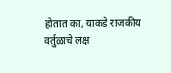होतात का, याकडे राजकीय वर्तुळाचे लक्ष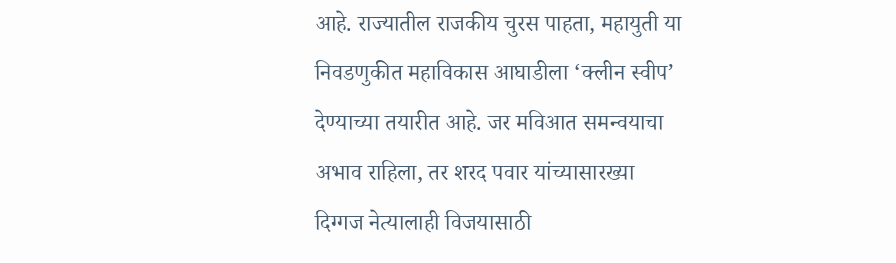आहे. राज्यातील राजकीय चुरस पाहता, महायुती या निवडणुकीत महाविकास आघाडीला ‘क्लीन स्वीप’ देण्याच्या तयारीत आहे. जर मविआत समन्वयाचा अभाव राहिला, तर शरद पवार यांच्यासारख्या दिग्गज नेत्यालाही विजयासाठी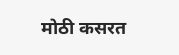मोठी कसरत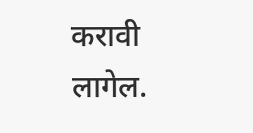करावी लागेल.